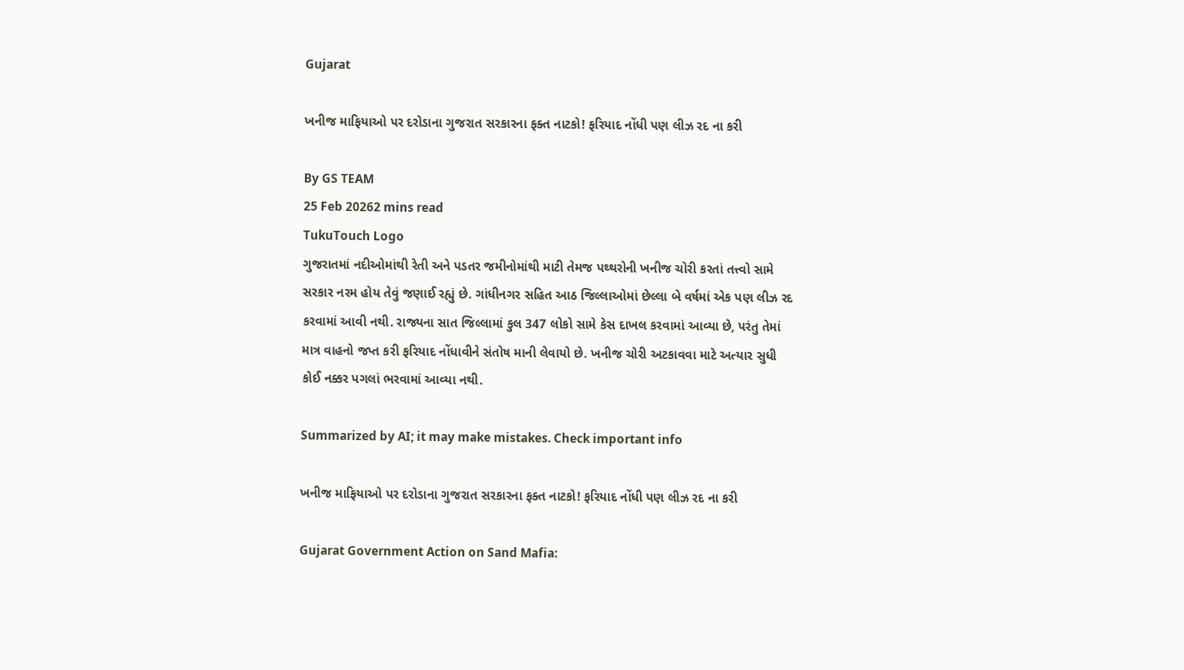Gujarat

ખનીજ માફિયાઓ પર દરોડાના ગુજરાત સરકારના ફક્ત નાટકો! ફરિયાદ નોંધી પણ લીઝ રદ ના કરી

By GS TEAM
25 Feb 20262 mins read
TukuTouch Logo
ગુજરાતમાં નદીઓમાંથી રેતી અને પડતર જમીનોમાંથી માટી તેમજ પથ્થરોની ખનીજ ચોરી કરતાં તત્ત્વો સામે સરકાર નરમ હોય તેવું જણાઈ રહ્યું છે. ગાંધીનગર સહિત આઠ જિલ્લાઓમાં છેલ્લા બે વર્ષમાં એક પણ લીઝ રદ કરવામાં આવી નથી. રાજ્યના સાત જિલ્લામાં કુલ 347 લોકો સામે કેસ દાખલ કરવામાં આવ્યા છે, પરંતુ તેમાં માત્ર વાહનો જપ્ત કરી ફરિયાદ નોંધાવીને સંતોષ માની લેવાયો છે. ખનીજ ચોરી અટકાવવા માટે અત્યાર સુધી કોઈ નક્કર પગલાં ભરવામાં આવ્યા નથી.

Summarized by AI; it may make mistakes. Check important info

ખનીજ માફિયાઓ પર દરોડાના ગુજરાત સરકારના ફક્ત નાટકો! ફરિયાદ નોંધી પણ લીઝ રદ ના કરી

Gujarat Government Action on Sand Mafia: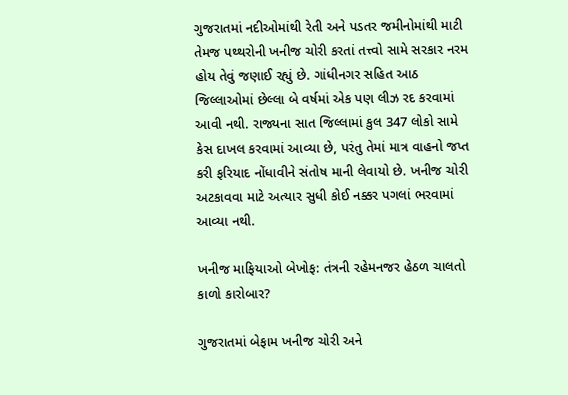ગુજરાતમાં નદીઓમાંથી રેતી અને પડતર જમીનોમાંથી માટી તેમજ પથ્થરોની ખનીજ ચોરી કરતાં તત્ત્વો સામે સરકાર નરમ હોય તેવું જણાઈ રહ્યું છે. ગાંધીનગર સહિત આઠ જિલ્લાઓમાં છેલ્લા બે વર્ષમાં એક પણ લીઝ રદ કરવામાં આવી નથી. રાજ્યના સાત જિલ્લામાં કુલ 347 લોકો સામે કેસ દાખલ કરવામાં આવ્યા છે, પરંતુ તેમાં માત્ર વાહનો જપ્ત કરી ફરિયાદ નોંધાવીને સંતોષ માની લેવાયો છે. ખનીજ ચોરી અટકાવવા માટે અત્યાર સુધી કોઈ નક્કર પગલાં ભરવામાં આવ્યા નથી.

ખનીજ માફિયાઓ બેખોફ: તંત્રની રહેમનજર હેઠળ ચાલતો કાળો કારોબાર?

ગુજરાતમાં બેફામ ખનીજ ચોરી અને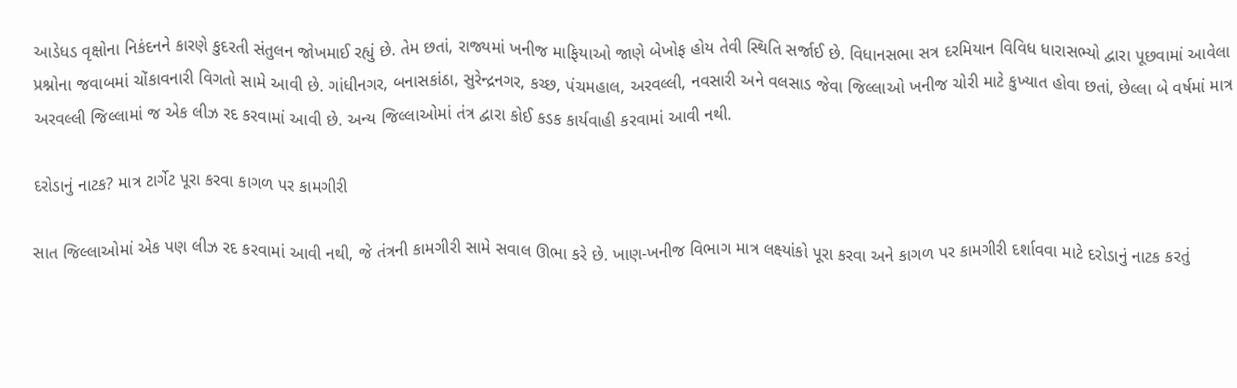આડેધડ વૃક્ષોના નિકંદનને કારણે કુદરતી સંતુલન જોખમાઈ રહ્યું છે. તેમ છતાં, રાજ્યમાં ખનીજ માફિયાઓ જાણે બેખોફ હોય તેવી સ્થિતિ સર્જાઈ છે. વિધાનસભા સત્ર દરમિયાન વિવિધ ધારાસભ્યો દ્વારા પૂછવામાં આવેલા પ્રશ્નોના જવાબમાં ચોંકાવનારી વિગતો સામે આવી છે. ગાંધીનગર, બનાસકાંઠા, સુરેન્દ્રનગર, કચ્છ, પંચમહાલ, અરવલ્લી, નવસારી અને વલસાડ જેવા જિલ્લાઓ ખનીજ ચોરી માટે કુખ્યાત હોવા છતાં, છેલ્લા બે વર્ષમાં માત્ર અરવલ્લી જિલ્લામાં જ એક લીઝ રદ કરવામાં આવી છે. અન્ય જિલ્લાઓમાં તંત્ર દ્વારા કોઈ કડક કાર્યવાહી કરવામાં આવી નથી.

દરોડાનું નાટક? માત્ર ટાર્ગેટ પૂરા કરવા કાગળ પર કામગીરી

સાત જિલ્લાઓમાં એક પણ લીઝ રદ કરવામાં આવી નથી, જે તંત્રની કામગીરી સામે સવાલ ઊભા કરે છે. ખાણ-ખનીજ વિભાગ માત્ર લક્ષ્યાંકો પૂરા કરવા અને કાગળ પર કામગીરી દર્શાવવા માટે દરોડાનું નાટક કરતું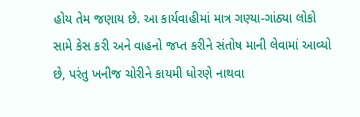હોય તેમ જણાય છે. આ કાર્યવાહીમાં માત્ર ગણ્યા-ગાંઠ્યા લોકો સામે કેસ કરી અને વાહનો જપ્ત કરીને સંતોષ માની લેવામાં આવ્યો છે, પરંતુ ખનીજ ચોરીને કાયમી ધોરણે નાથવા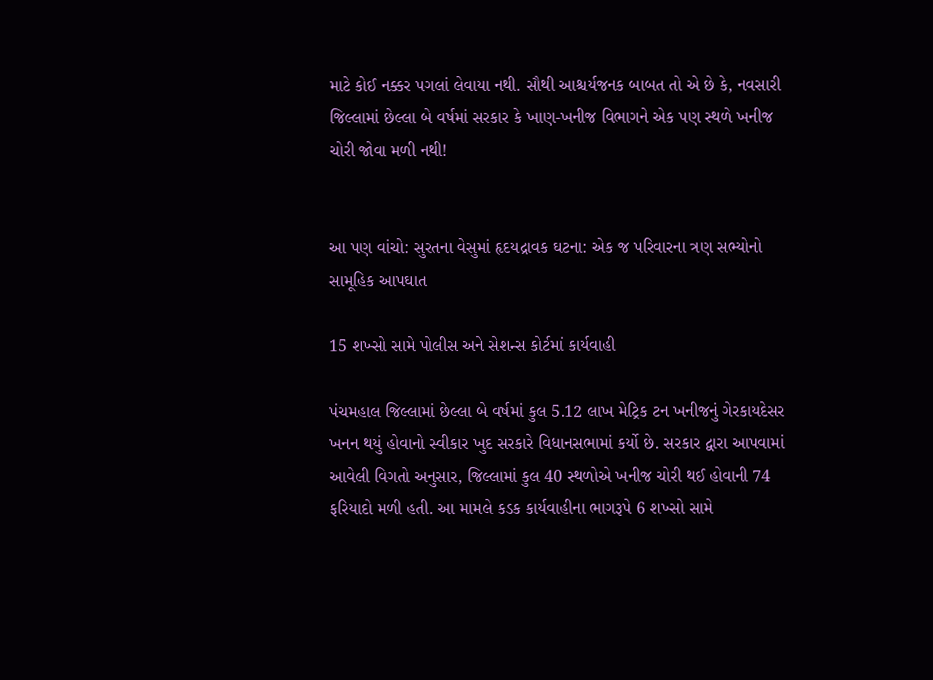માટે કોઈ નક્કર પગલાં લેવાયા નથી. સૌથી આશ્ચર્યજનક બાબત તો એ છે કે, નવસારી જિલ્લામાં છેલ્લા બે વર્ષમાં સરકાર કે ખાણ-ખનીજ વિભાગને એક પણ સ્થળે ખનીજ ચોરી જોવા મળી નથી!


આ પણ વાંચો: સુરતના વેસુમાં હૃદયદ્રાવક ઘટના: એક જ પરિવારના ત્રણ સભ્યોનો સામૂહિક આપઘાત

15 શખ્સો સામે પોલીસ અને સેશન્સ કોર્ટમાં કાર્યવાહી

પંચમહાલ જિલ્લામાં છેલ્લા બે વર્ષમાં કુલ 5.12 લાખ મેટ્રિક ટન ખનીજનું ગેરકાયદેસર ખનન થયું હોવાનો સ્વીકાર ખુદ સરકારે વિધાનસભામાં કર્યો છે. સરકાર દ્વારા આપવામાં આવેલી વિગતો અનુસાર, જિલ્લામાં કુલ 40 સ્થળોએ ખનીજ ચોરી થઈ હોવાની 74 ફરિયાદો મળી હતી. આ મામલે કડક કાર્યવાહીના ભાગરૂપે 6 શખ્સો સામે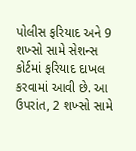પોલીસ ફરિયાદ અને 9 શખ્સો સામે સેશન્સ કોર્ટમાં ફરિયાદ દાખલ કરવામાં આવી છે. આ ઉપરાંત, 2 શખ્સો સામે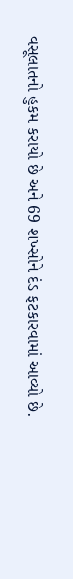વસૂલાતનો હુકમ કરાયો છે અને 69 શખ્સોને દંડ ફટકારવામાં આવ્યો છે.